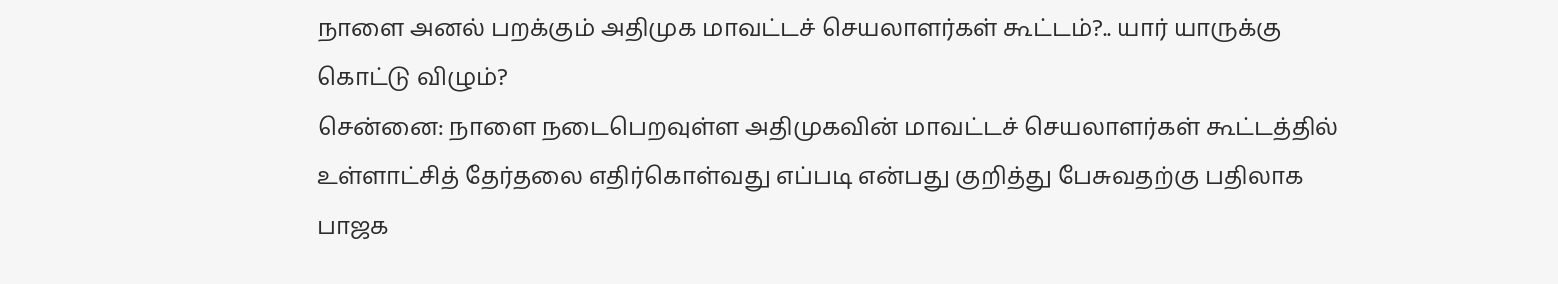நாளை அனல் பறக்கும் அதிமுக மாவட்டச் செயலாளர்கள் கூட்டம்?.. யார் யாருக்கு கொட்டு விழும்?
சென்னை: நாளை நடைபெறவுள்ள அதிமுகவின் மாவட்டச் செயலாளர்கள் கூட்டத்தில் உள்ளாட்சித் தேர்தலை எதிர்கொள்வது எப்படி என்பது குறித்து பேசுவதற்கு பதிலாக பாஜக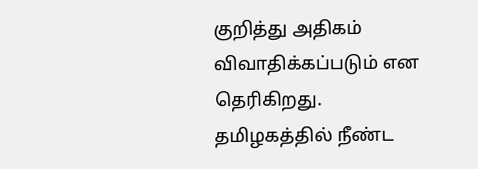குறித்து அதிகம் விவாதிக்கப்படும் என தெரிகிறது.
தமிழகத்தில் நீண்ட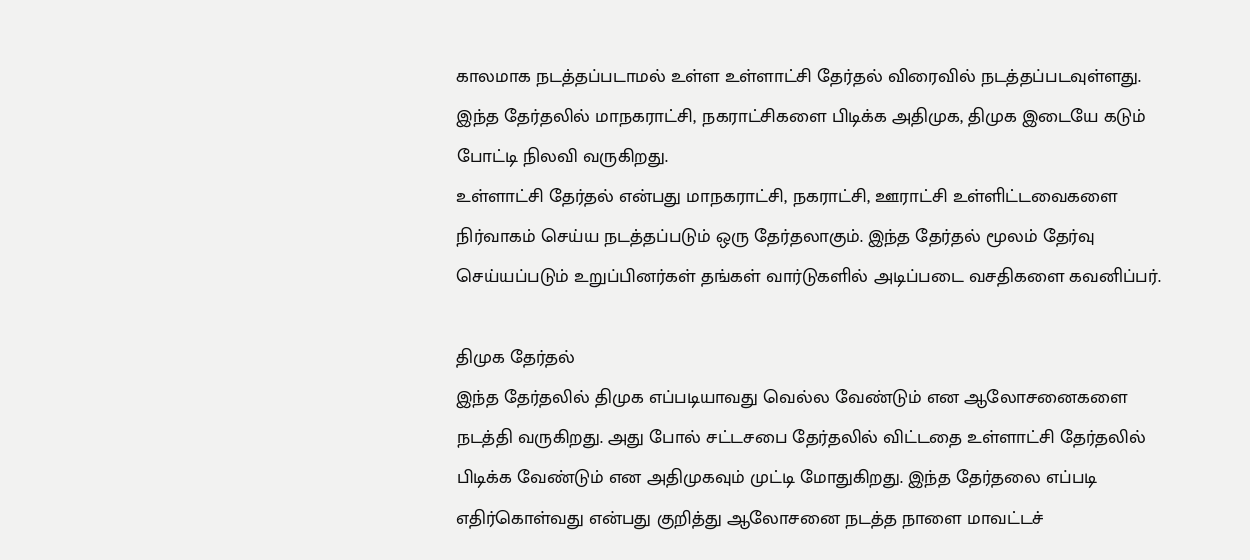காலமாக நடத்தப்படாமல் உள்ள உள்ளாட்சி தேர்தல் விரைவில் நடத்தப்படவுள்ளது. இந்த தேர்தலில் மாநகராட்சி, நகராட்சிகளை பிடிக்க அதிமுக, திமுக இடையே கடும் போட்டி நிலவி வருகிறது.
உள்ளாட்சி தேர்தல் என்பது மாநகராட்சி, நகராட்சி, ஊராட்சி உள்ளிட்டவைகளை நிர்வாகம் செய்ய நடத்தப்படும் ஒரு தேர்தலாகும். இந்த தேர்தல் மூலம் தேர்வு செய்யப்படும் உறுப்பினர்கள் தங்கள் வார்டுகளில் அடிப்படை வசதிகளை கவனிப்பர்.

திமுக தேர்தல்
இந்த தேர்தலில் திமுக எப்படியாவது வெல்ல வேண்டும் என ஆலோசனைகளை நடத்தி வருகிறது. அது போல் சட்டசபை தேர்தலில் விட்டதை உள்ளாட்சி தேர்தலில் பிடிக்க வேண்டும் என அதிமுகவும் முட்டி மோதுகிறது. இந்த தேர்தலை எப்படி எதிர்கொள்வது என்பது குறித்து ஆலோசனை நடத்த நாளை மாவட்டச்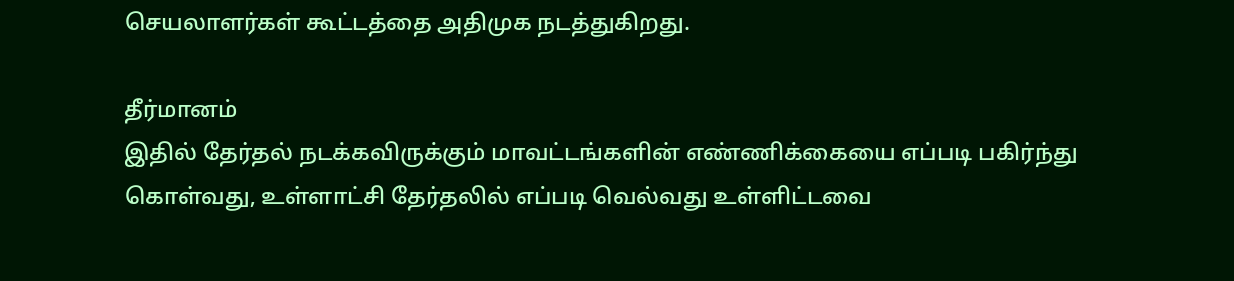செயலாளர்கள் கூட்டத்தை அதிமுக நடத்துகிறது.

தீர்மானம்
இதில் தேர்தல் நடக்கவிருக்கும் மாவட்டங்களின் எண்ணிக்கையை எப்படி பகிர்ந்து கொள்வது, உள்ளாட்சி தேர்தலில் எப்படி வெல்வது உள்ளிட்டவை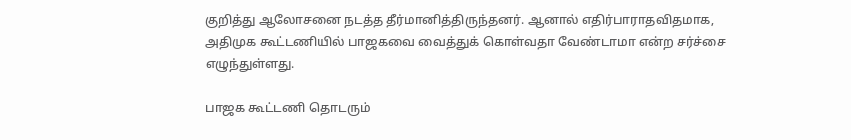குறித்து ஆலோசனை நடத்த தீர்மானித்திருந்தனர். ஆனால் எதிர்பாராதவிதமாக, அதிமுக கூட்டணியில் பாஜகவை வைத்துக் கொள்வதா வேண்டாமா என்ற சர்ச்சை எழுந்துள்ளது.

பாஜக கூட்டணி தொடரும்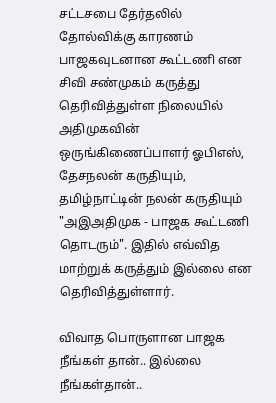சட்டசபை தேர்தலில் தோல்விக்கு காரணம் பாஜகவுடனான கூட்டணி என சிவி சண்முகம் கருத்து தெரிவித்துள்ள நிலையில் அதிமுகவின் ஒருங்கிணைப்பாளர் ஓபிஎஸ், தேசநலன் கருதியும், தமிழ்நாட்டின் நலன் கருதியும் "அஇஅதிமுக - பாஜக கூட்டணி தொடரும்". இதில் எவ்வித மாற்றுக் கருத்தும் இல்லை என தெரிவித்துள்ளார்.

விவாத பொருளான பாஜக
நீங்கள் தான்.. இல்லை நீங்கள்தான்..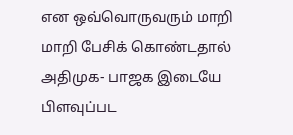என ஒவ்வொருவரும் மாறி மாறி பேசிக் கொண்டதால் அதிமுக- பாஜக இடையே பிளவுப்பட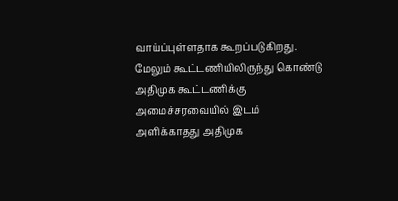வாய்ப்புள்ளதாக கூறப்படுகிறது. மேலும் கூட்டணியிலிருந்து கொண்டு அதிமுக கூட்டணிக்கு அமைச்சரவையில் இடம் அளிக்காதது அதிமுக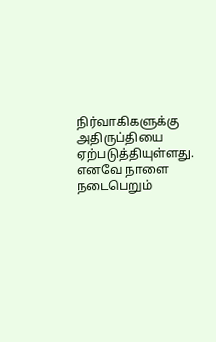நிர்வாகிகளுக்கு அதிருப்தியை ஏற்படுத்தியுள்ளது. எனவே நாளை நடைபெறும்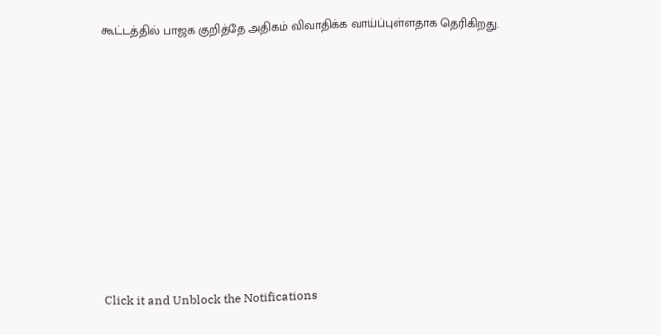கூட்டத்தில் பாஜக குறித்தே அதிகம் விவாதிக்க வாய்ப்புள்ளதாக தெரிகிறது.












Click it and Unblock the Notifications